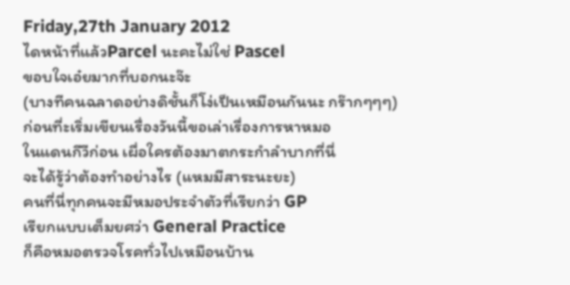Friday,27th January 2012
ไดหน้าที่แล้วParcel นะคะไม่ใช่ Pascel
ขอบใจเอ๋ยมากที่บอกนะจ๊ะ
(บางทีคนฉลาดอย่างดิชั้นก็โง่เป็นเหมือนกันนะ กร๊ากๆๆๆ)
ก่อนที่ะเริ่มเขียนเรื่องวันนี้ขอเล่าเรื่องการหาหมอ
ในแดนกีวีก่อน เผื่อใครต้องมาตกระกำลำบากที่นี่
จะได้รู้ว่าต้องทำอย่างไร (แหมมีสาระนะยะ)
คนที่นี่ทุกคนจะมีหมอประจำตัวที่เรียกว่า GP
เรียกแบบเต็มยศว่า General Practice
ก็คือหมอตรวจโรคทั่วไปเหมือนบ้าน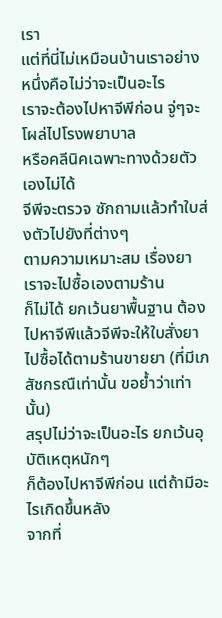เรา
แต่ที่นี่ไม่เหมือนบ้านเราอย่างหนึ่งคือไม่ว่าจะเป็นอะไร
เราจะต้องไปหาจีพีก่อน จู่ๆจะโผล่ไปโรงพยาบาล
หรือคลีนิคเฉพาะทางด้วยตัวเองไม่ได้
จีพีจะตรวจ ซักถามแล้วทำใบส่งตัวไปยังที่ต่างๆ
ตามความเหมาะสม เรื่องยา เราจะไปซื้อเองตามร้าน
ก็ไม่ได้ ยกเว้นยาพื้นฐาน ต้องไปหาจีพีแล้วจีพีจะให้ใบสั่งยา
ไปซื้อได้ตามร้านขายยา (ที่มีเภสัชกรณืเท่านั้น ขอย้ำว่าเท่านั้น)
สรุปไม่ว่าจะเป็นอะไร ยกเว้นอุบัติเหตุหนักๆ
ก็ต้องไปหาจีพีก่อน แต่ถ้ามีอะไรเกิดขึ้นหลัง
จากที่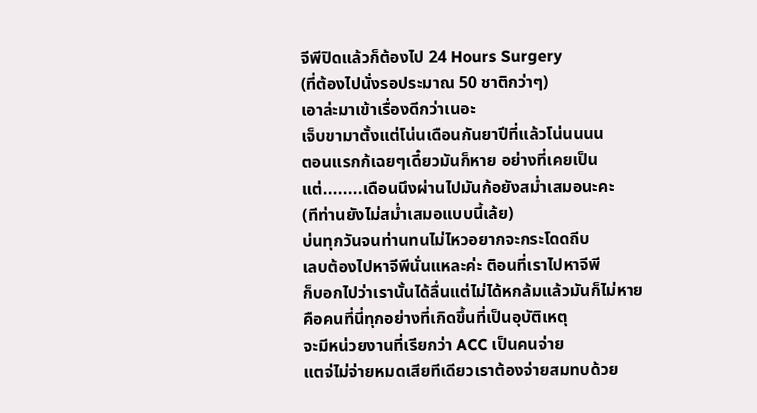จีพีปิดแล้วก็ต้องไป 24 Hours Surgery
(ที่ต้องไปนั่งรอประมาณ 50 ชาติกว่าๆ)
เอาล่ะมาเข้าเรื่องดีกว่าเนอะ
เจ็บขามาตั้งแต่โน่นเดือนกันยาปีที่แล้วโน่นนนน
ตอนแรกก้เฉยๆเดี๋ยวมันก็หาย อย่างที่เคยเป็น
แต่........เดือนนึงผ่านไปมันก้อยังสม่ำเสมอนะคะ
(ทีท่านยังไม่สม่ำเสมอแบบนี้เล้ย)
บ่นทุกวันจนท่านทนไม่ไหวอยากจะกระโดดถีบ
เลบต้องไปหาจีพีนั่นแหละค่ะ ติอนที่เราไปหาจีพี
ก็บอกไปว่าเรานั้นได้ลื่นแต่ไม่ได้หกล้มแล้วมันก็ไม่หาย
คือคนที่นี่ทุกอย่างที่เกิดขึ้นที่เป็นอุบัติเหตุ
จะมีหน่วยงานที่เรียกว่า ACC เป็นคนจ่าย
แตจ่ไม่จ่ายหมดเสียทีเดียวเราต้องจ่ายสมทบด้วย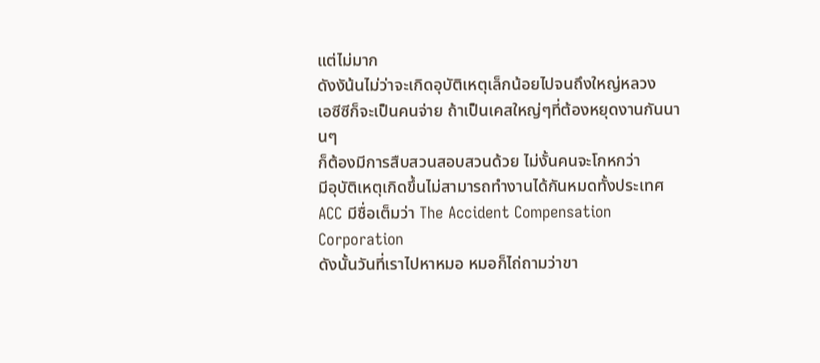แต่ไม่มาก
ดังงัน้นไม่ว่าจะเกิดอุบัติเหตุเล็กน้อยไปจนถึงใหญ่หลวง
เอซีซีก็จะเป็นคนจ่าย ถ้าเป็นเคสใหญ่ๆที่ต้องหยุดงานกันนานๆ
ก็ต้องมีการสืบสวนสอบสวนด้วย ไม่งั้นคนจะโกหกว่า
มีอุบัติเหตุเกิดขึ้นไม่สามารถทำงานได้กันหมดทั้งประเทศ
ACC มีชื่อเต็มว่า The Accident Compensation Corporation
ดังนั้นวันที่เราไปหาหมอ หมอก็ไถ่ถามว่าขา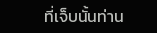ที่เจ็บนั้นท่าน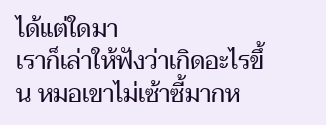ได้แต่ใดมา
เราก็เล่าให้ฟังว่าเกิดอะไรขึ้น หมอเขาไม่เซ้าซี้มากห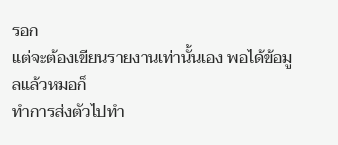รอก
แต่จะต้องเขียนรายงานเท่านั้นเอง พอได้ข้อมูลแล้วหมอก็
ทำการส่งตัวไปทำ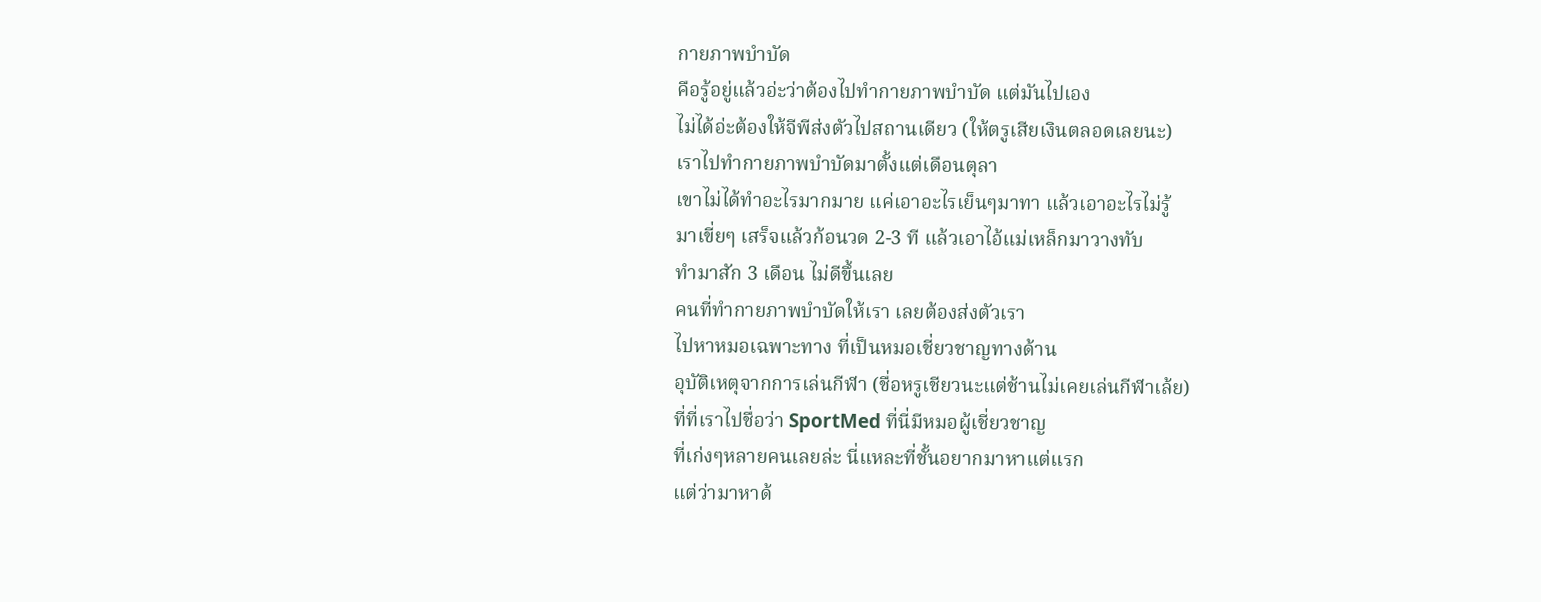กายภาพบำบัด
คือรู้อยู่แล้วอ่ะว่าต้องไปทำกายภาพบำบัด แต่มันไปเอง
ไม่ได้อ่ะต้องให้จีพีส่งตัวไปสถานเดียว (ให้ตรูเสียเงินตลอดเลยนะ)
เราไปทำกายภาพบำบัดมาตั้งแต่เดือนตุลา
เขาไม่ได้ทำอะไรมากมาย แค่เอาอะไรเย็นๆมาทา แล้วเอาอะไรไม่รู้
มาเขี่ยๆ เสร็จแล้วก้อนวด 2-3 ที แล้วเอาไอ้แม่เหล็กมาวางทับ
ทำมาสัก 3 เดือน ไม่ดีขึ้นเลย
คนที่ทำกายภาพบำบัดให้เรา เลยต้องส่งตัวเรา
ไปหาหมอเฉพาะทาง ที่เป็นหมอเชี่ยวชาญทางด้าน
อุบัติเหตุจากการเล่นกีฬา (ชื่อหรูเชียวนะแต่ช้านไม่เคยเล่นกีฬาเล้ย)
ที่ที่เราไปชื่อว่า SportMed ที่นี่มีหมอผู้เชี่ยวชาญ
ที่เก่งๆหลายคนเลยล่ะ นี่แหละที่ชั้นอยากมาหาแต่แรก
แต่ว่ามาหาด้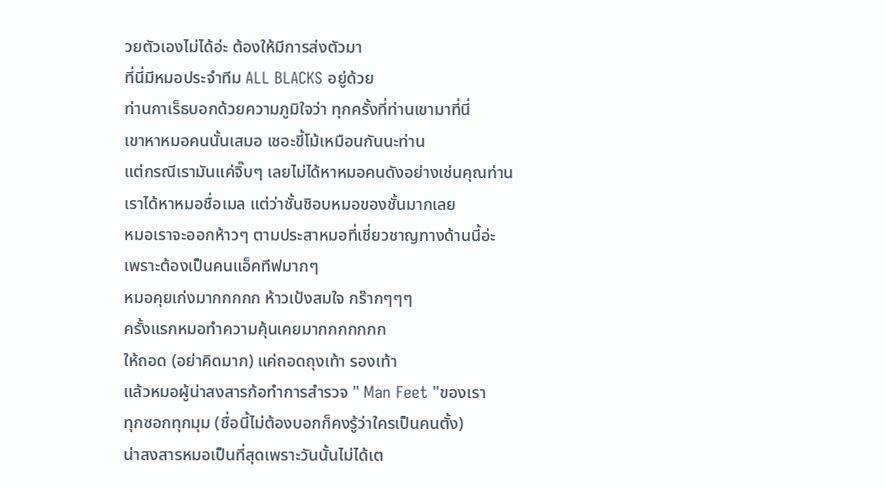วยตัวเองไม่ได้อ่ะ ต้องให้มีการส่งตัวมา
ที่นี่มีหมอประจำทีม ALL BLACKS อยู่ด้วย
ท่านกาเร็ธบอกด้วยความภูมิใจว่า ทุกครั้งที่ท่านเขามาที่นี่
เขาหาหมอคนนั้นเสมอ เชอะขี้โม้เหมือนกันนะท่าน
แต่กรณีเรามันแค่จิ๊บๆ เลยไม่ได้หาหมอคนดังอย่างเช่นคุณท่าน
เราได้หาหมอชื่อเมล แต่ว่าชั้นชิอบหมอของชั้นมากเลย
หมอเราจะออกห้าวๆ ตามประสาหมอที่เชี่ยวชาญทางด้านนี้อ่ะ
เพราะต้องเป็นคนแอ็คทีฟมากๆ
หมอคุยเก่งมากกกกก ห้าวเป้งสมใจ กร๊ากๆๆๆ
ครั้งแรกหมอทำความคุ้นเคยมากกกกกกก
ให้ถอด (อย่าคิดมาก) แค่ถอดถุงเท้า รองเท้า
แล้วหมอผู้น่าสงสารก้อทำการสำรวจ " Man Feet "ของเรา
ทุกซอกทุกมุม (ชื่อนี้ไม่ต้องบอกก็คงรู้ว่าใครเป็นคนตั้ง)
น่าสงสารหมอเป็นที่สุดเพราะวันนั้นไม่ได้เต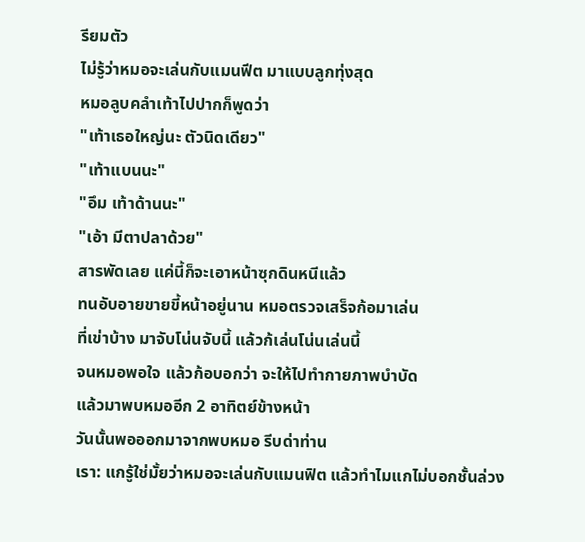รียมตัว
ไม่รู้ว่าหมอจะเล่นกับแมนฟีต มาแบบลูกทุ่งสุด
หมอลูบคลำเท้าไปปากก็พูดว่า
"เท้าเธอใหญ่นะ ตัวนิดเดียว"
"เท้าแบนนะ"
"อึม เท้าด้านนะ"
"เอ้า มีตาปลาด้วย"
สารพัดเลย แค่นี้ก็จะเอาหน้าซุกดินหนีแล้ว
ทนอับอายขายขี้หน้าอยู่นาน หมอตรวจเสร็จก้อมาเล่น
ที่เข่าบ้าง มาจับโน่นจับนี้ แล้วก้เล่นโน่นเล่นนี้
จนหมอพอใจ แล้วก้อบอกว่า จะให้ไปทำกายภาพบำบัด
แล้วมาพบหมออีก 2 อาทิตย์ข้างหน้า
วันนั้นพอออกมาจากพบหมอ รีบด่าท่าน
เรา: แกรู้ใช่มั้ยว่าหมอจะเล่นกับแมนฟิต แล้วทำไมแกไม่บอกชั้นล่วง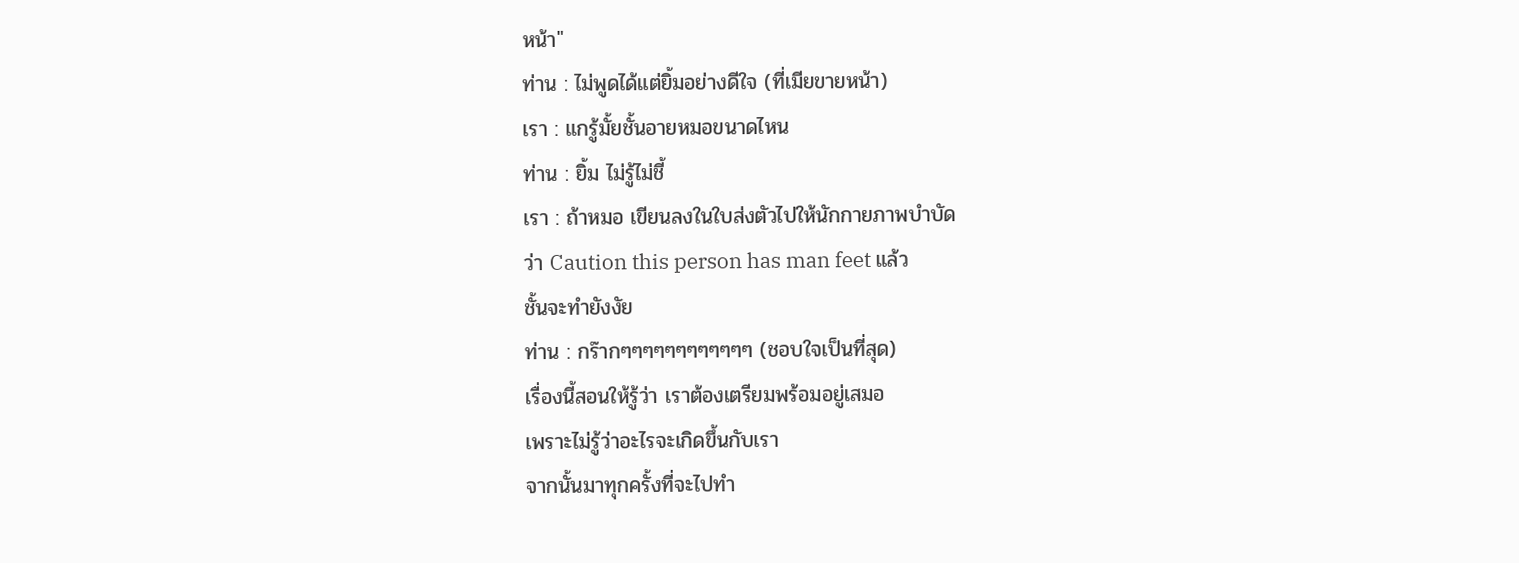หน้า"
ท่าน : ไม่พูดได้แต่ยิ้มอย่างดีใจ (ที่เมียขายหน้า)
เรา : แกรู้มั้ยชั้นอายหมอขนาดไหน
ท่าน : ยิ้ม ไม่รู้ไม่ชี้
เรา : ถ้าหมอ เขียนลงในใบส่งตัวไปให้นักกายภาพบำบัด
ว่า Caution this person has man feet แล้ว
ชั้นจะทำยังงัย
ท่าน : กร๊ากๆๆๆๆๆๆๆๆๆๆๆๆ (ชอบใจเป็นที่สุด)
เรื่องนี้สอนให้รู้ว่า เราต้องเตรียมพร้อมอยู่เสมอ
เพราะไม่รู้ว่าอะไรจะเกิดขึ้นกับเรา
จากนั้นมาทุกครั้งที่จะไปทำ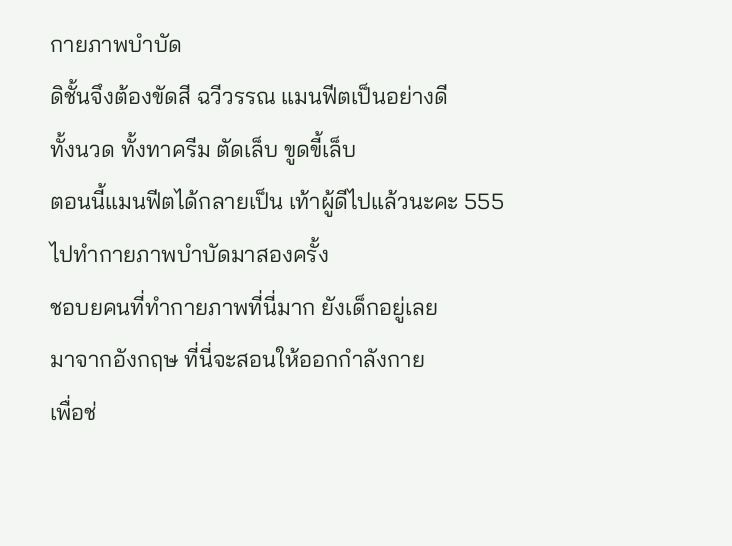กายภาพบำบัด
ดิชั้นจึงต้องขัดสี ฉวีวรรณ แมนฟีตเป็นอย่างดี
ทั้งนวด ทั้งทาครีม ตัดเล็บ ขูดขี้เล็บ
ตอนนี้แมนฟีตได้กลายเป็น เท้าผู้ดีไปแล้วนะคะ 555
ไปทำกายภาพบำบัดมาสองครั้ง
ชอบยคนที่ทำกายภาพที่นี่มาก ยังเด็กอยู่เลย
มาจากอังกฤษ ที่นี่จะสอนให้ออกกำลังกาย
เพื่อช่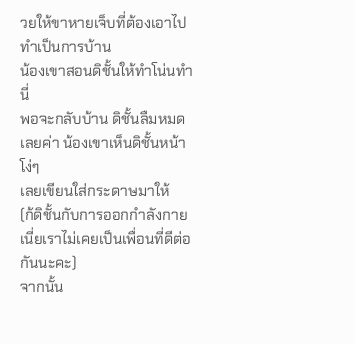วยให้ขาหายเจ็บที่ต้องเอาไปทำเป็นการบ้าน
น้องเขาสอนดิชั้นให้ทำโน่นทำนี่
พอจะกลับบ้าน ดิชั้นลืมหมดเลยค่า น้องเขาเห็นดิชั้นหน้าโง่ๆ
เลยเขียนใส่กระดาษมาให้
(ก้ดิชั้นกับการออกกำลังกายเนี่ยเราไม่เคยเป็นเพื่อนที่ดีต่อกันนะคะ)
จากนั้น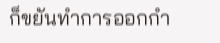ก็ขยันทำการออกกำ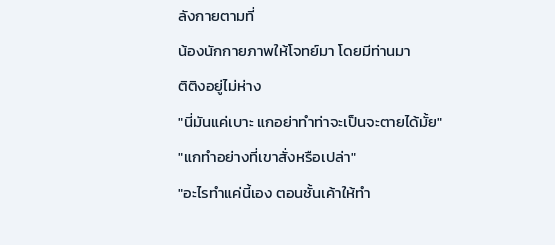ลังกายตามที่
น้องนักกายภาพให้โจทย์มา โดยมีท่านมา
ติติงอยู่ไม่ห่าง
"นี่มันแค่เบาะ แกอย่าทำท่าจะเป็นจะตายได้มั้ย"
"แกทำอย่างที่เขาสั่งหรือเปล่า"
"อะไรทำแค่นี้เอง ตอนชั้นเค้าให้ทำ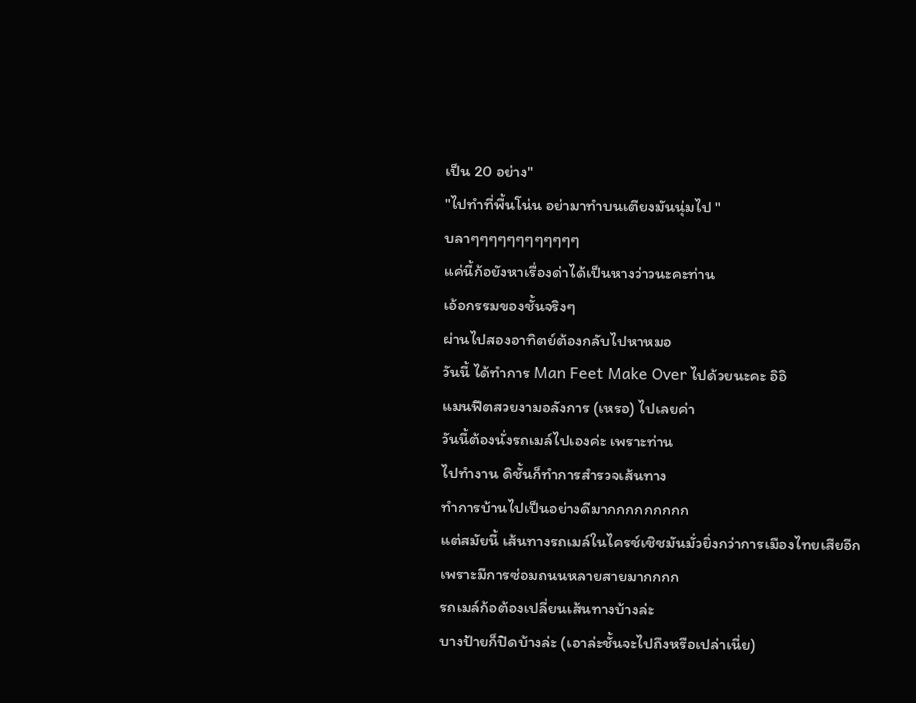เป็น 20 อย่าง"
"ไปทำที่พื้นโน่น อย่ามาทำบนเตียงมันนุ่มไป "
บลาๆๆๆๆๆๆๆๆๆๆๆๆ
แค่นี้ก้อยังหาเรื่องด่าได้เป็นหางว่าวนะคะท่าน
เอ้อกรรมของชั้นจริงๆ
ผ่านไปสองอาทิตย์ต้องกลับไปหาหมอ
วันนี้ ได้ทำการ Man Feet Make Over ไปด้วยนะคะ อิอิ
แมนฟีตสวยงามอลังการ (เหรอ) ไปเลยค่า
วันนี้ต้องนั่งรถเมล์ไปเองค่ะ เพราะท่าน
ไปทำงาน ดิชั้นก็ทำการสำรวจเส้นทาง
ทำการบ้านไปเป็นอย่างดีมากกกกกกกกก
แต่สมัยนี้ เส้นทางรถเมล์ในไครช์เชิชมันมั่วยิ่งกว่าการเมืองไทยเสียอีก
เพราะมีการซ่อมถนนหลายสายมากกกก
รถเมล์ก้อต้องเปลี่ยนเส้นทางบ้างล่ะ
บางป้ายก็ปิดบ้างล่ะ (เอาล่ะชั้นจะไปถึงหรือเปล่าเนี่ย)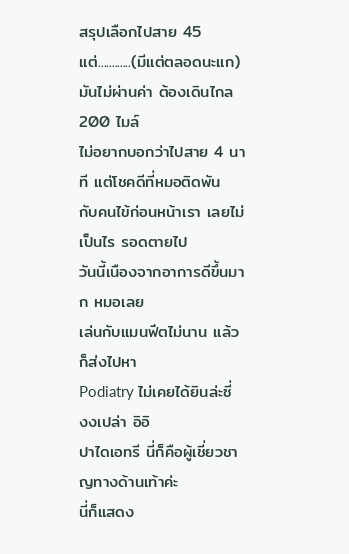สรุปเลือกไปสาย 45 แต่............(มีแต่ตลอดนะแก)
มันไม่ผ่านค่า ต้องเดินไกล 200 ไมล์
ไม่อยากบอกว่าไปสาย 4 นาที แต่โชคดีที่หมอติดพัน
กับคนไข้ก่อนหน้าเรา เลยไม่เป็นไร รอดตายไป
วันนี้เนืองจากอาการดีขึ้นมาก หมอเลย
เล่นกับแมนฟีตไม่นาน แล้วก็ส่งไปหา
Podiatry ไม่เคยได้ยินล่ะซี่ งงเปล่า อิอิ
ปาไดเอทรี นี่ก็คือผู้เชี่ยวชาญทางด้านเท้าค่ะ
นี่ก็แสดง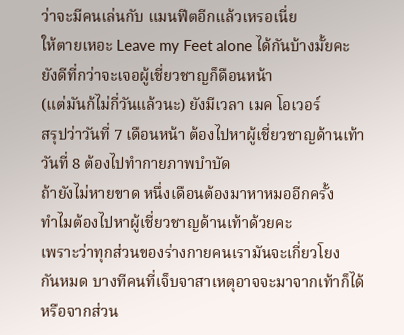ว่าจะมีคนเล่นกับ แมนฟีตอีกแล้วเหรอเนี่ย
ให้ตายเหอะ Leave my Feet alone ได้กันบ้างมั้ยคะ
ยังดีที่กว่าจะเจอผู้เชี่ยวชาญก็ดือนหน้า
(แต่มันก้ไม่กี่วันแล้วนะ) ยังมีเวลา เมค โอเวอร์
สรุปว่าวันที่ 7 เดือนหน้า ต้องไปหาผู้เชี่ยวชาญด้านเท้า
วันที่ 8 ต้องไปทำกายภาพบำบัด
ถ้ายังไม่หายขาด หนึ่งเดือนต้องมาหาหมออีกครั้ง
ทำไมต้องไปหาผู้เชี่ยวชาญด้านเท้าด้วยคะ
เพราะว่าทุกส่วนของร่างกายคนเรามันจะเกี่ยวโยง
กันหมด บางทีคนที่เจ็บจาสาเหตุอาจจะมาจากเท้าก็ได้
หรือจากส่วน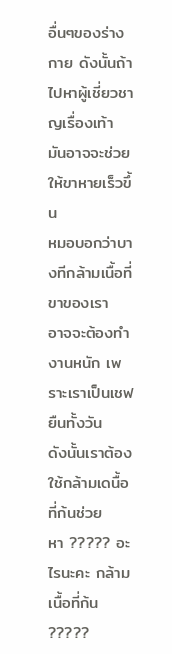อื่นๆของร่างกาย ดังนั้นถ้าไปหาผู้เชี่ยวชาญเรื่องเท้า
มันอาจจะช่วยให้ขาหายเร็วขึ้น
หมอบอกว่าบางทีกล้ามเนื้อที่ขาของเรา
อาจจะต้องทำงานหนัก เพราะเราเป็นเชฟยืนทั้งวัน
ดังนั้นเราต้องใช้กล้ามเดนื้อที่ก้นช่วย
หา ????? อะไรนะคะ กล้ามเนื้อที่ก้น ?????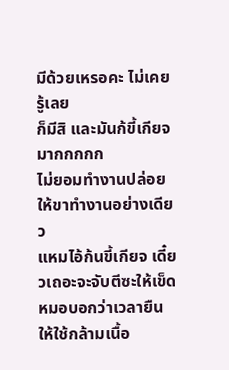มีด้วยเหรอคะ ไม่เคยรู้เลย
ก็มีสิ และมันก้ขี้เกียจมากกกกก
ไม่ยอมทำงานปล่อยให้ขาทำงานอย่างเดียว
แหมไอ้ก้นขี้เกียจ เดี๋ยวเถอะจะจับตีซะให้เข็ด
หมอบอกว่าเวลายืนให้ใช้กล้ามเนื้อ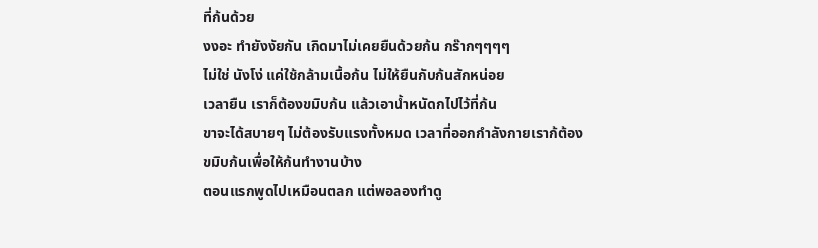ที่ก้นด้วย
งงอะ ทำยังงัยกัน เกิดมาไม่เคยยืนด้วยก้น กร๊ากๆๆๆๆ
ไม่ใช่ นังโง่ แค่ใช้กล้ามเนื้อก้น ไม่ให้ยืนกับก้นสักหน่อย
เวลายืน เราก็ต้องขมิบก้น แล้วเอาน้ำหนัดกไปไว้ที่ก้น
ขาจะได้สบายๆ ไม่ต้องรับแรงทั้งหมด เวลาที่ออกกำลังกายเราก้ต้อง
ขมิบก้นเพื่อให้ก้นทำงานบ้าง
ตอนแรกพูดไปเหมือนตลก แต่พอลองทำดู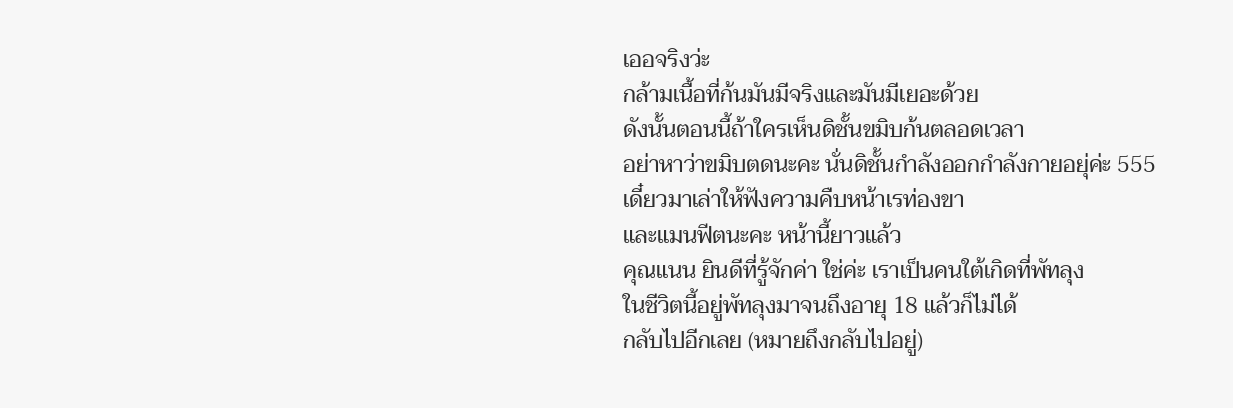เออจริงว่ะ
กล้ามเนื้อที่ก้นมันมีจริงและมันมีเยอะด้วย
ดังนั้นตอนนี้ถ้าใครเห็นดิชั้นขมิบก้นตลอดเวลา
อย่าหาว่าขมิบตดนะคะ นั่นดิชั้นกำลังออกกำลังกายอยุ่ค่ะ 555
เดี๋ยวมาเล่าให้ฟังความคืบหน้าเรท่องขา
และแมนฟีตนะคะ หน้านี้ยาวแล้ว
คุณแนน ยินดีที่รู้จักค่า ใช่ค่ะ เราเป็นคนใต้เกิดที่พัทลุง
ในชีวิตนี้อยู่พัทลุงมาจนถึงอายุ 18 แล้วก็ไม่ได้
กลับไปอีกเลย (หมายถึงกลับไปอยู่)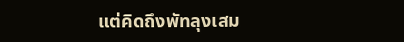แต่คิดถึงพัทลุงเสม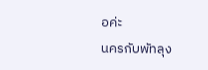อค่ะ
นครกับพัทลุง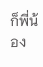ก็พี่น้อง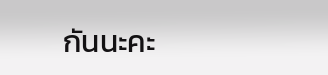กันนะคะ